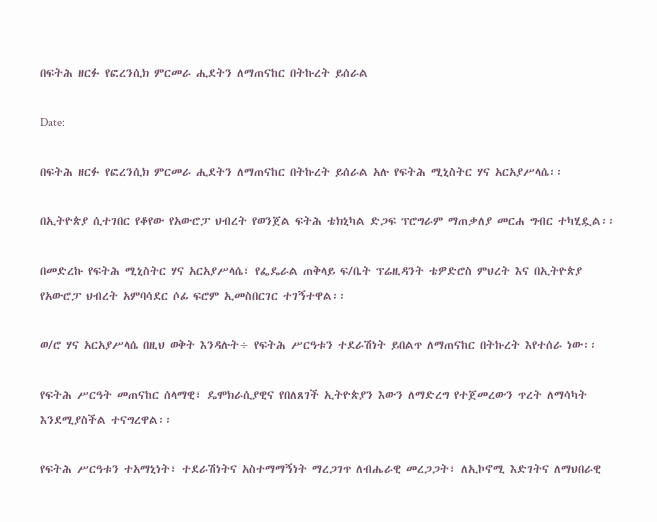በፍትሕ ዘርፉ የፎረንሲክ ምርመራ ሒደትን ለማጠናከር በትኩረት ይሰራል

Date:

በፍትሕ ዘርፉ የፎረንሲክ ምርመራ ሒደትን ለማጠናከር በትኩረት ይሰራል አሉ የፍትሕ ሚኒስትር ሃና አርአያሥላሴ፡፡

በኢትዮጵያ ሲተገበር የቆየው የአውሮፓ ህብረት የወንጀል ፍትሕ ቴክኒካል ድጋፍ ፕሮግራም ማጠቃለያ መርሐ ግብር ተካሂዷል፡፡

በመድረኩ የፍትሕ ሚኒስትር ሃና አርአያሥላሴ፣ የፌዴራል ጠቅላይ ፍ/ቤት ፕሬዚዳንት ቴዎድሮስ ምህረት እና በኢትዮጵያ የአውሮፓ ህብረት አምባሳደር ሶፊ ፍሮም ኢመስበርገር ተገኝተዋል፡፡

ወ/ሮ ሃና አርአያሥላሴ በዚህ ወቅት እንዳሉት÷ የፍትሕ ሥርዓቱን ተደራሽነት ይበልጥ ለማጠናከር በትኩረት እየተሰራ ነው፡፡

የፍትሕ ሥርዓት መጠናከር ሰላማዊ፣ ዴሞክራሲያዊና የበለጸገች ኢትዮጵያን እውን ለማድረግ የተጀመረውን ጥረት ለማሳካት እንደሚያስችል ተናግረዋል፡፡

የፍትሕ ሥርዓቱን ተአማኒነት፣ ተደራሽነትና አስተማማኝነት ማረጋገጥ ለብሔራዊ መረጋጋት፣ ለኢኮኖሚ እድገትና ለማህበራዊ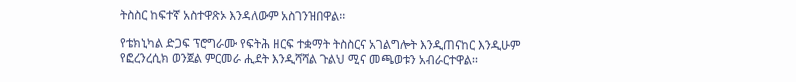ትስስር ከፍተኛ አስተዋጽኦ እንዳለውም አስገንዝበዋል፡፡

የቴክኒካል ድጋፍ ፕሮግራሙ የፍትሕ ዘርፍ ተቋማት ትስስርና አገልግሎት እንዲጠናከር እንዲሁም የፎረንረሲክ ወንጀል ምርመራ ሒደት እንዲሻሻል ጉልህ ሚና መጫወቱን አብራርተዋል፡፡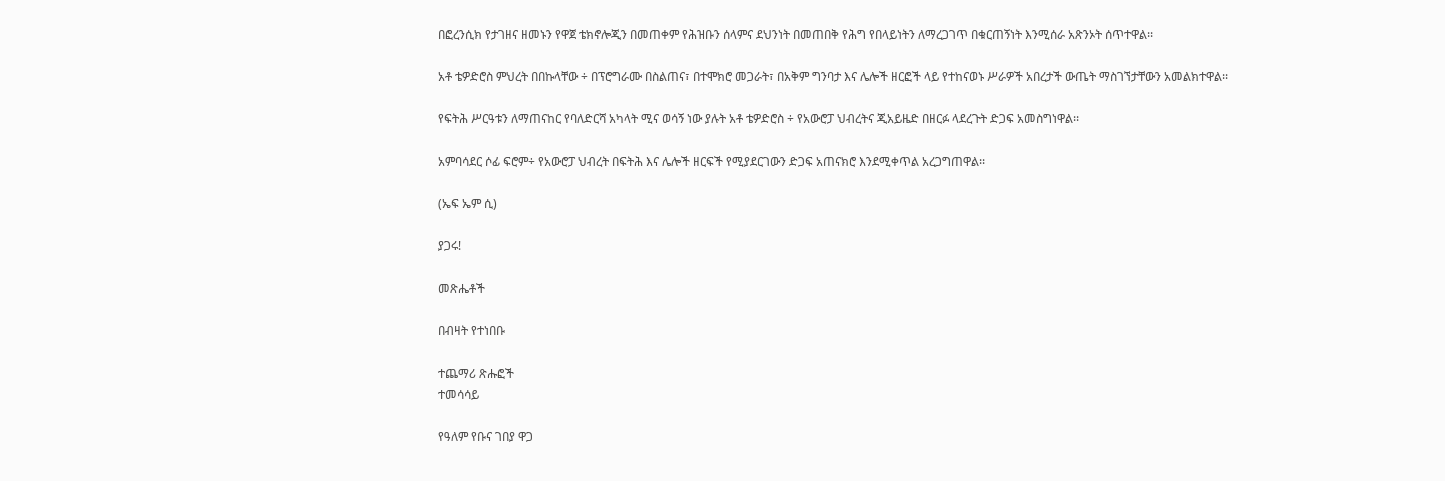በፎረንሲክ የታገዘና ዘመኑን የዋጀ ቴክኖሎጂን በመጠቀም የሕዝቡን ሰላምና ደህንነት በመጠበቅ የሕግ የበላይነትን ለማረጋገጥ በቁርጠኝነት እንሚሰራ አጽንኦት ሰጥተዋል፡፡

አቶ ቴዎድሮስ ምህረት በበኩላቸው ÷ በፕሮግራሙ በስልጠና፣ በተሞክሮ መጋራት፣ በአቅም ግንባታ እና ሌሎች ዘርፎች ላይ የተከናወኑ ሥራዎች አበረታች ውጤት ማስገኘታቸውን አመልክተዋል፡፡

የፍትሕ ሥርዓቱን ለማጠናከር የባለድርሻ አካላት ሚና ወሳኝ ነው ያሉት አቶ ቴዎድሮስ ÷ የአውሮፓ ህብረትና ጂአይዜድ በዘርፉ ላደረጉት ድጋፍ አመስግነዋል፡፡

አምባሳደር ሶፊ ፍሮም÷ የአውሮፓ ህብረት በፍትሕ እና ሌሎች ዘርፍች የሚያደርገውን ድጋፍ አጠናክሮ እንደሚቀጥል አረጋግጠዋል፡፡

(ኤፍ ኤም ሲ)

ያጋሩ!

መጽሔቶች

በብዛት የተነበቡ

ተጨማሪ ጽሑፎች
ተመሳሳይ

የዓለም የቡና ገበያ ዋጋ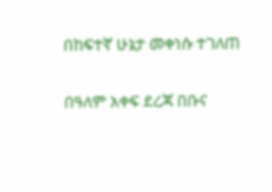በከፍተኛ ሁኔታ መቀነሱ ተገለጠ

በዓለም አቀፍ ደረጃ በቡና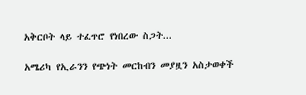አቅርቦት ላይ ተፈጥሮ የነበረው ስጋት...

አሜሪካ የኢራንን የጭነት መርከብን መያዟን አስታወቀች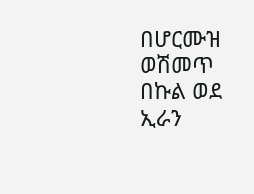በሆርሙዝ ወሽመጥ በኩል ወደ ኢራን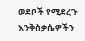ወደቦች የሚደረጉ እንቅስቃሴዎችን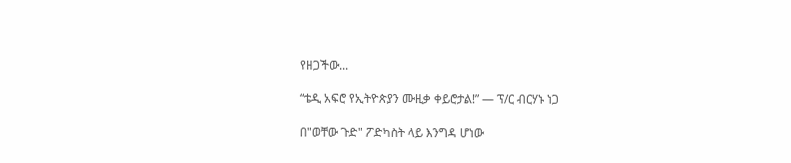የዘጋችው...

“ቴዲ አፍሮ የኢትዮጵያን ሙዚቃ ቀይሮታል!” — ፕ/ር ብርሃኑ ነጋ

በ"ወቸው ጉድ" ፖድካስት ላይ እንግዳ ሆነው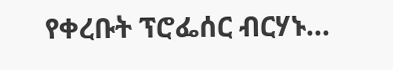የቀረቡት ፕሮፌሰር ብርሃኑ...